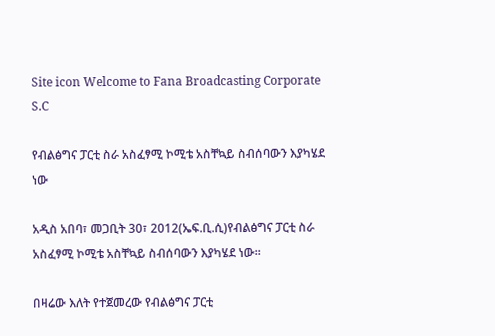Site icon Welcome to Fana Broadcasting Corporate S.C

የብልፅግና ፓርቲ ስራ አስፈፃሚ ኮሚቴ አስቸኳይ ስብሰባውን እያካሄደ ነው

አዲስ አበባ፣ መጋቢት 30፣ 2012(ኤፍ.ቢ.ሲ)የብልፅግና ፓርቲ ስራ አስፈፃሚ ኮሚቴ አስቸኳይ ስብሰባውን እያካሄደ ነው።

በዛሬው እለት የተጀመረው የብልፅግና ፓርቲ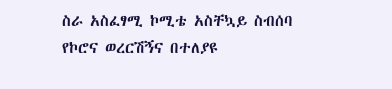ስራ አስፈፃሚ ኮሚቴ አስቸኳይ ስብሰባ የኮሮና ወረርሽኝና በተለያዩ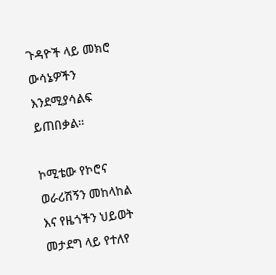ጉዳዮች ላይ መክሮ ውሳኔዎችን እንደሚያሳልፍ ይጠበቃል፡፡

ኮሚቴው የኮሮና ወራሪሽኝን መከላከል እና የዜጎችን ህይወት መታደግ ላይ የተለየ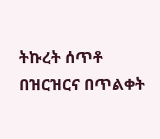ትኩረት ሰጥቶ በዝርዝርና በጥልቀት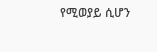የሚወያይ ሲሆን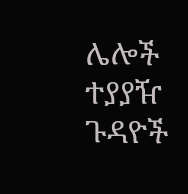ሌሎች ተያያዥ ጉዳዮች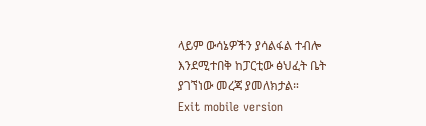ላይም ውሳኔዎችን ያሳልፋል ተብሎ እንደሚተበቅ ከፓርቲው ፅህፈት ቤት ያገኘነው መረጃ ያመለክታል።
Exit mobile version